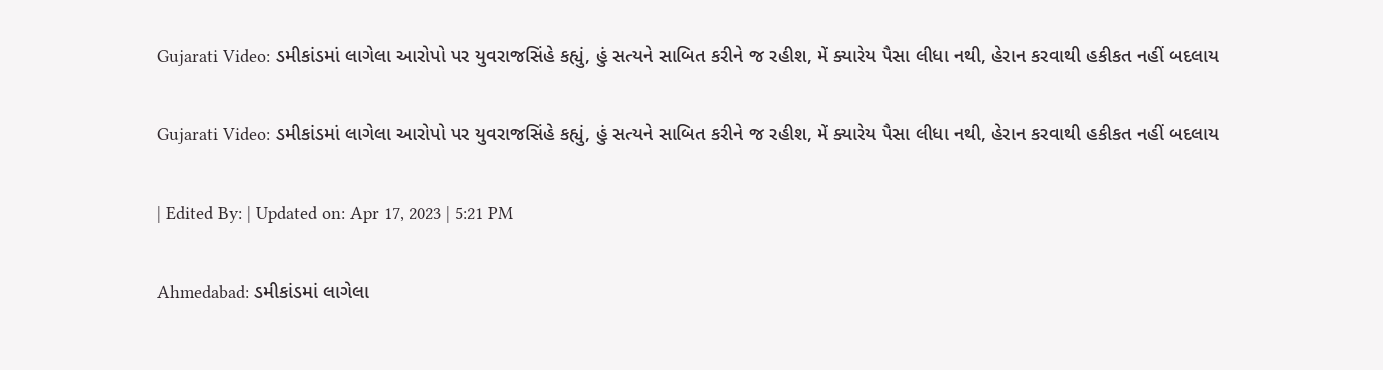Gujarati Video: ડમીકાંડમાં લાગેલા આરોપો પર યુવરાજસિંહે કહ્યું, હું સત્યને સાબિત કરીને જ રહીશ, મેં ક્યારેય પૈસા લીધા નથી, હેરાન કરવાથી હકીકત નહીં બદલાય

Gujarati Video: ડમીકાંડમાં લાગેલા આરોપો પર યુવરાજસિંહે કહ્યું, હું સત્યને સાબિત કરીને જ રહીશ, મેં ક્યારેય પૈસા લીધા નથી, હેરાન કરવાથી હકીકત નહીં બદલાય

| Edited By: | Updated on: Apr 17, 2023 | 5:21 PM

Ahmedabad: ડમીકાંડમાં લાગેલા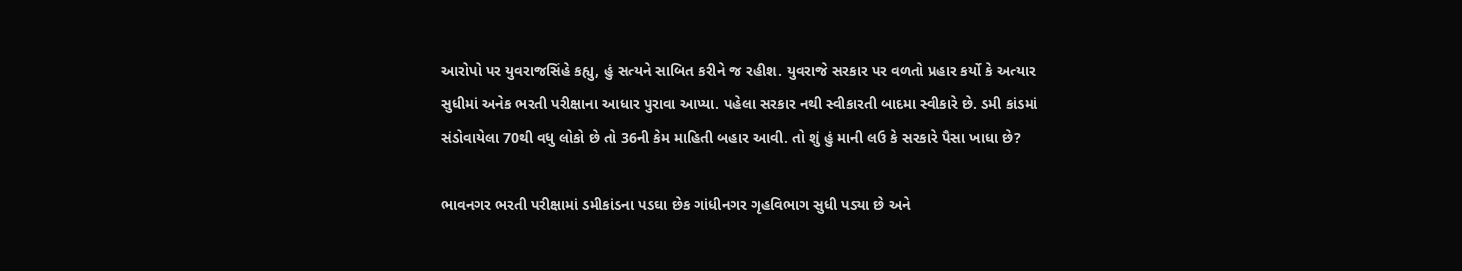આરોપો પર યુવરાજસિંહે કહ્યુ, હું સત્યને સાબિત કરીને જ રહીશ. યુવરાજે સરકાર પર વળતો પ્રહાર કર્યો કે અત્યાર સુધીમાં અનેક ભરતી પરીક્ષાના આધાર પુરાવા આપ્યા. પહેલા સરકાર નથી સ્વીકારતી બાદમા સ્વીકારે છે. ડમી કાંડમાં સંડોવાયેલા 70થી વધુ લોકો છે તો 36ની કેમ માહિતી બહાર આવી. તો શું હું માની લઉ કે સરકારે પૈસા ખાધા છે?

ભાવનગર ભરતી પરીક્ષામાં ડમીકાંડના પડઘા છેક ગાંધીનગર ગૃહવિભાગ સુધી પડ્યા છે અને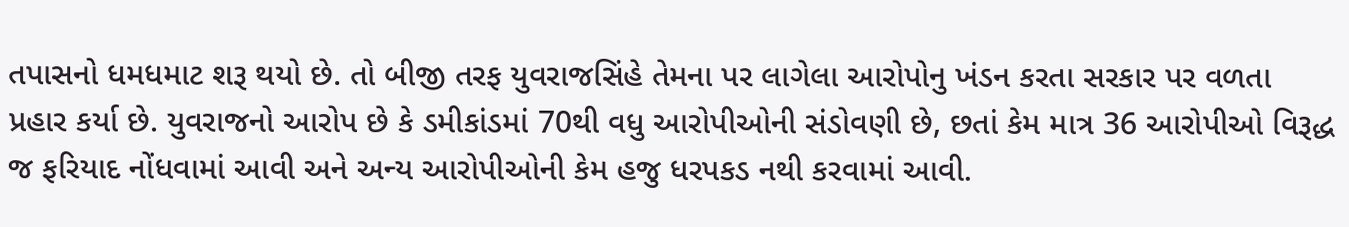તપાસનો ધમધમાટ શરૂ થયો છે. તો બીજી તરફ યુવરાજસિંહે તેમના પર લાગેલા આરોપોનુ ખંડન કરતા સરકાર પર વળતા પ્રહાર કર્યા છે. યુવરાજનો આરોપ છે કે ડમીકાંડમાં 70થી વધુ આરોપીઓની સંડોવણી છે, છતાં કેમ માત્ર 36 આરોપીઓ વિરૂદ્ધ જ ફરિયાદ નોંધવામાં આવી અને અન્ય આરોપીઓની કેમ હજુ ધરપકડ નથી કરવામાં આવી.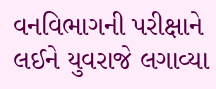વનવિભાગની પરીક્ષાને લઈને યુવરાજે લગાવ્યા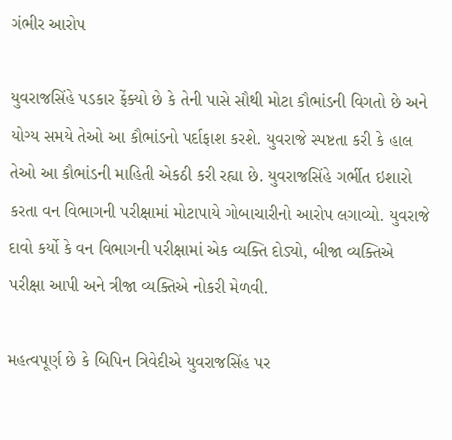ગંભીર આરોપ

યુવરાજસિંહે પડકાર ફેંક્યો છે કે તેની પાસે સૌથી મોટા કૌભાંડની વિગતો છે અને યોગ્ય સમયે તેઓ આ કૌભાંડનો પર્દાફાશ કરશે. યુવરાજે સ્પષ્ટતા કરી કે હાલ તેઓ આ કૌભાંડની માહિતી એકઠી કરી રહ્યા છે. યુવરાજસિંહે ગર્ભીત ઇશારો કરતા વન વિભાગની પરીક્ષામાં મોટાપાયે ગોબાચારીનો આરોપ લગાવ્યો. યુવરાજે દાવો કર્યો કે વન વિભાગની પરીક્ષામાં એક વ્યક્તિ દોડ્યો, બીજા વ્યક્તિએ પરીક્ષા આપી અને ત્રીજા વ્યક્તિએ નોકરી મેળવી.

મહત્વપૂર્ણ છે કે બિપિન ત્રિવેદીએ યુવરાજસિંહ પર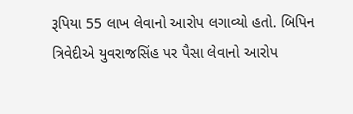રૂપિયા 55 લાખ લેવાનો આરોપ લગાવ્યો હતો. બિપિન ત્રિવેદીએ યુવરાજસિંહ પર પૈસા લેવાનો આરોપ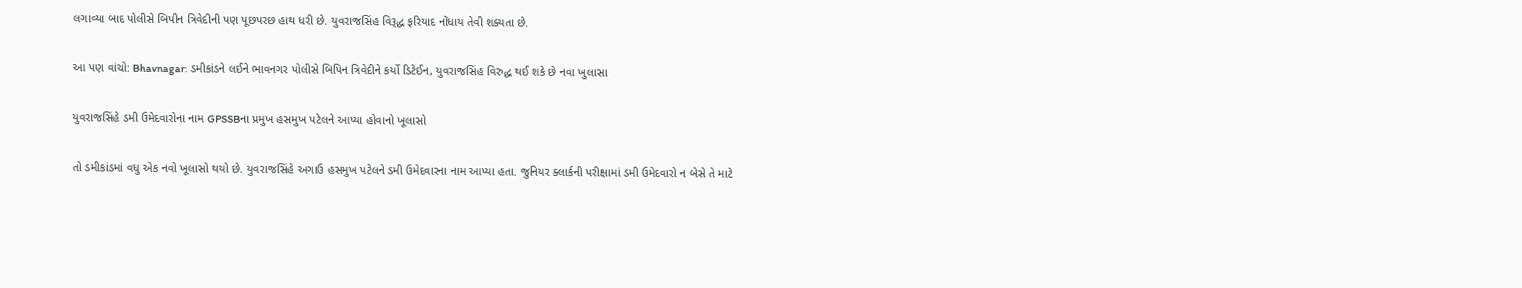લગાવ્યા બાદ પોલીસે બિપીન ત્રિવેદીની પણ પૂછપરછ હાથ ધરી છે. યુવરાજસિંહ વિરૂદ્ધ ફરિયાદ નોંધાય તેવી શક્યતા છે.

આ પણ વાંચો: Bhavnagar: ડમીકાંડને લઈને ભાવનગર પોલીસે બિપિન ત્રિવેદીને કર્યો ડિટેઈન, યુવરાજસિંહ વિરુદ્ધ થઈ શકે છે નવા ખુલાસા

યુવરાજસિંહે ડમી ઉમેદવારોના નામ GPSSBના પ્રમુખ હસમુખ પટેલને આપ્યા હોવાનો ખૂલાસો

તો ડમીકાંડમાં વધુ એક નવો ખૂલાસો થયો છે. યુવરાજસિંહે અગાઉ હસમુખ પટેલને ડમી ઉમેદવારના નામ આપ્યા હતા. જુનિયર ક્લાર્કની પરીક્ષામાં ડમી ઉમેદવારો ન બેસે તે માટે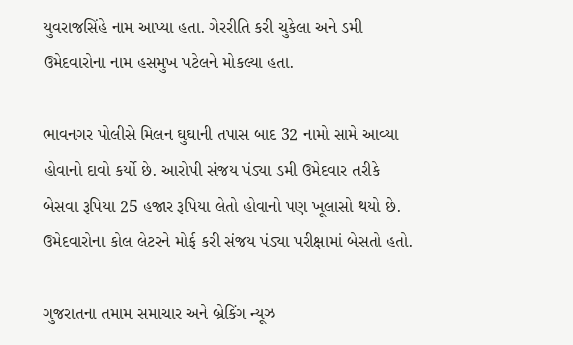યુવરાજસિંહે નામ આપ્યા હતા. ગેરરીતિ કરી ચુકેલા અને ડમી ઉમેદવારોના નામ હસમુખ પટેલને મોકલ્યા હતા.

ભાવનગર પોલીસે મિલન ઘુઘાની તપાસ બાદ 32 નામો સામે આવ્યા હોવાનો દાવો કર્યો છે. આરોપી સંજય પંડ્યા ડમી ઉમેદવાર તરીકે બેસવા રૂપિયા 25 હજાર રૂપિયા લેતો હોવાનો પણ ખૂલાસો થયો છે. ઉમેદવારોના કોલ લેટરને મોર્ફ કરી સંજય પંડ્યા પરીક્ષામાં બેસતો હતો.

ગુજરાતના તમામ સમાચાર અને બ્રેકિંગ ન્યૂઝ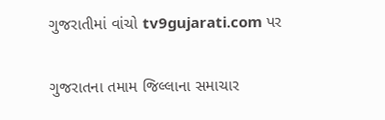ગુજરાતીમાં વાંચો tv9gujarati.com પર

ગુજરાતના તમામ જિલ્લાના સમાચાર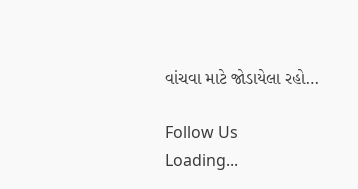વાંચવા માટે જોડાયેલા રહો…

Follow Us
Loading...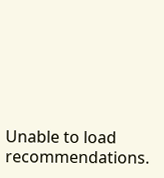Unable to load recommendations.